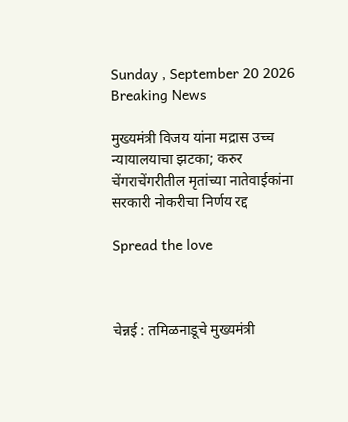Sunday , September 20 2026
Breaking News

मुख्यमंत्री विजय यांना मद्रास उच्च न्यायालयाचा झटका; करुर चेंगराचेंगरीतील मृतांच्या नातेवाईकांना सरकारी नोकरीचा निर्णय रद्द

Spread the love



चेन्नई : तमिळनाडूचे मुख्यमंत्री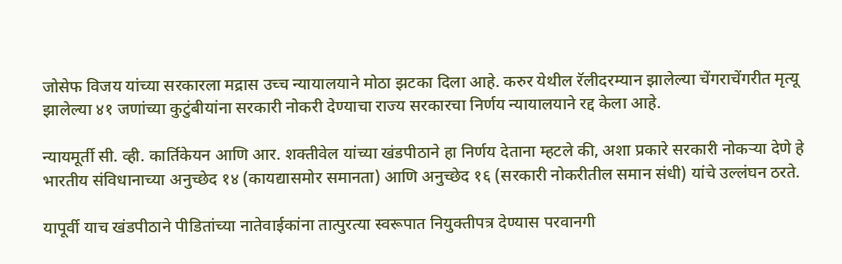जोसेफ विजय यांच्या सरकारला मद्रास उच्च न्यायालयाने मोठा झटका दिला आहे. करुर येथील रॅलीदरम्यान झालेल्या चेंगराचेंगरीत मृत्यू झालेल्या ४१ जणांच्या कुटुंबीयांना सरकारी नोकरी देण्याचा राज्य सरकारचा निर्णय न्यायालयाने रद्द केला आहे.

न्यायमूर्ती सी. व्ही. कार्तिकेयन आणि आर. शक्तीवेल यांच्या खंडपीठाने हा निर्णय देताना म्हटले की, अशा प्रकारे सरकारी नोकऱ्या देणे हे भारतीय संविधानाच्या अनुच्छेद १४ (कायद्यासमोर समानता) आणि अनुच्छेद १६ (सरकारी नोकरीतील समान संधी) यांचे उल्लंघन ठरते.

यापूर्वी याच खंडपीठाने पीडितांच्या नातेवाईकांना तात्पुरत्या स्वरूपात नियुक्तीपत्र देण्यास परवानगी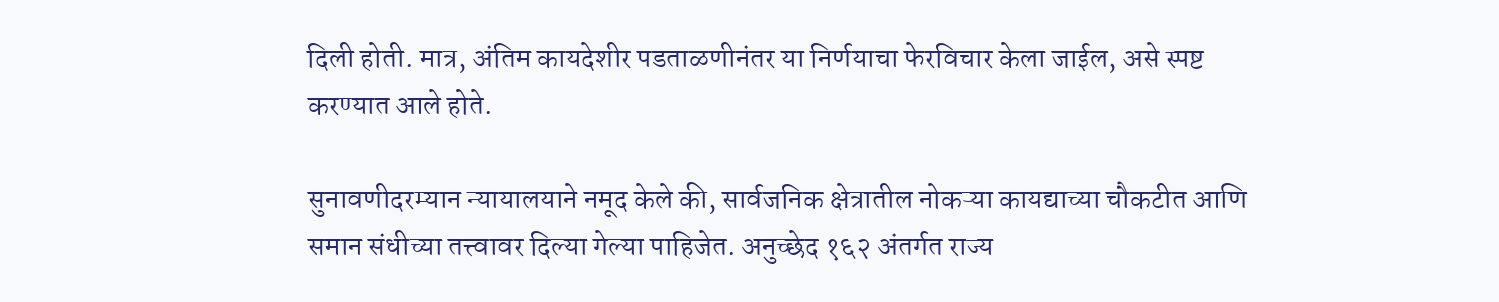दिली होती. मात्र, अंतिम कायदेशीर पडताळणीनंतर या निर्णयाचा फेरविचार केला जाईल, असे स्पष्ट करण्यात आले होते.

सुनावणीदरम्यान न्यायालयाने नमूद केले की, सार्वजनिक क्षेत्रातील नोकऱ्या कायद्याच्या चौकटीत आणि समान संधीच्या तत्त्वावर दिल्या गेल्या पाहिजेत. अनुच्छेद १६२ अंतर्गत राज्य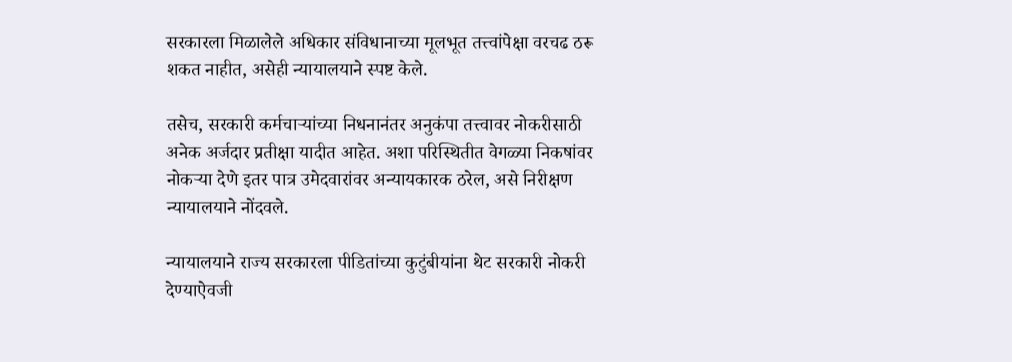सरकारला मिळालेले अधिकार संविधानाच्या मूलभूत तत्त्वांपेक्षा वरचढ ठरू शकत नाहीत, असेही न्यायालयाने स्पष्ट केले.

तसेच, सरकारी कर्मचाऱ्यांच्या निधनानंतर अनुकंपा तत्त्वावर नोकरीसाठी अनेक अर्जदार प्रतीक्षा यादीत आहेत. अशा परिस्थितीत वेगळ्या निकषांवर नोकऱ्या देणे इतर पात्र उमेदवारांवर अन्यायकारक ठरेल, असे निरीक्षण न्यायालयाने नोंदवले.

न्यायालयाने राज्य सरकारला पीडितांच्या कुटुंबीयांना थेट सरकारी नोकरी देण्याऐवजी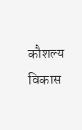कौशल्य विकास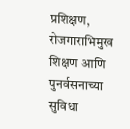प्रशिक्षण, रोजगाराभिमुख शिक्षण आणि पुनर्वसनाच्या सुविधा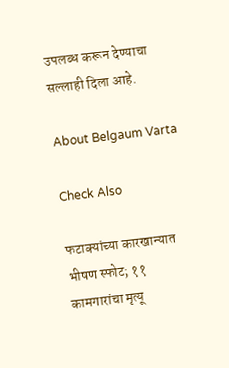उपलब्ध करून देण्याचा सल्लाही दिला आहे.

About Belgaum Varta

Check Also

फटाक्यांच्या कारखान्यात भीषण स्फोट; ११ कामगारांचा मृत्यू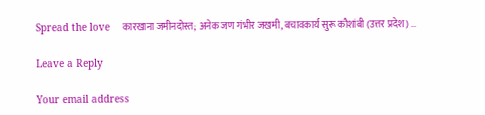Spread the love    कारखाना जमीनदोस्त; अनेक जण गंभीर जखमी, बचावकार्य सुरू कौशांबी (उत्तर प्रदेश) …

Leave a Reply

Your email address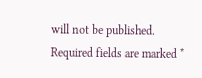will not be published. Required fields are marked *